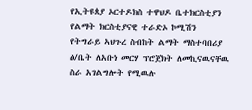የኢትዩጰያ ኦርተዶክስ ተዋህዶ ቤተክርስቲያን የልማት ክርስቲያናዊ ተራድኦ ኮሚሽን የትግራይ ኣህጉረ ስብከት ልማት ማስተባበሪያ ፅ/ቤት ለአቡነ መርሃ ፕሮጀክት ለመኪናዉናቸዉ ስራ አገልግሎት የሚዉሉ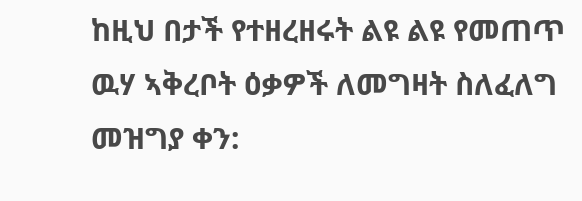ከዚህ በታች የተዘረዘሩት ልዩ ልዩ የመጠጥ ዉሃ ኣቅረቦት ዕቃዎች ለመግዛት ስለፈለግ
መዝግያ ቀን: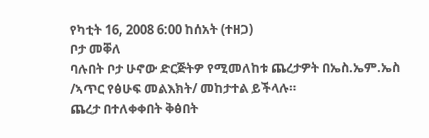የካቲት 16, 2008 6:00 ከሰአት (ተዘጋ)
ቦታ መቐለ
ባሉበት ቦታ ሁኖው ድርጅትዎ የሚመለከቱ ጨረታዎት በኤስ.ኤም.ኤስ /ኣጥር የፅሁፍ መልእክት/ መከታተል ይችላሉ።
ጨረታ በተለቀቀበት ቅፅበት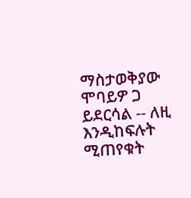ማስታወቅያው ሞባይዎ ጋ ይደርሳል -- ለዚ እንዲከፍሉት ሚጠየቁት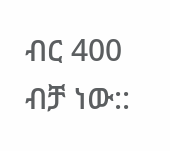ብር 400 ብቻ ነው::